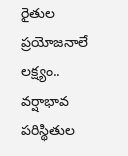రైతుల ప్రయోజనాలే లక్ష్యం..
వర్షాభావ పరిస్థితుల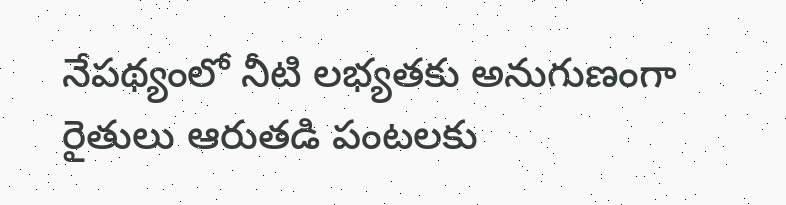నేపథ్యంలో నీటి లభ్యతకు అనుగుణంగా రైతులు ఆరుతడి పంటలకు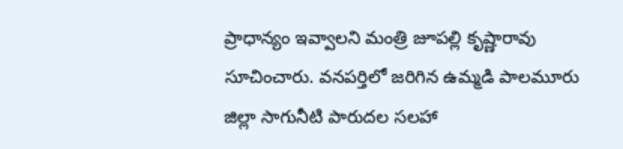ప్రాధాన్యం ఇవ్వాలని మంత్రి జూపల్లి కృష్ణారావు సూచించారు. వనపర్తిలో జరిగిన ఉమ్మడి పాలమూరు జిల్లా సాగునీటి పారుదల సలహా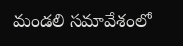మండలి సమావేశంలో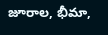జూరాల, భీమా,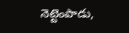నెట్టెంపాడు,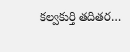కల్వకుర్తి తదితర…